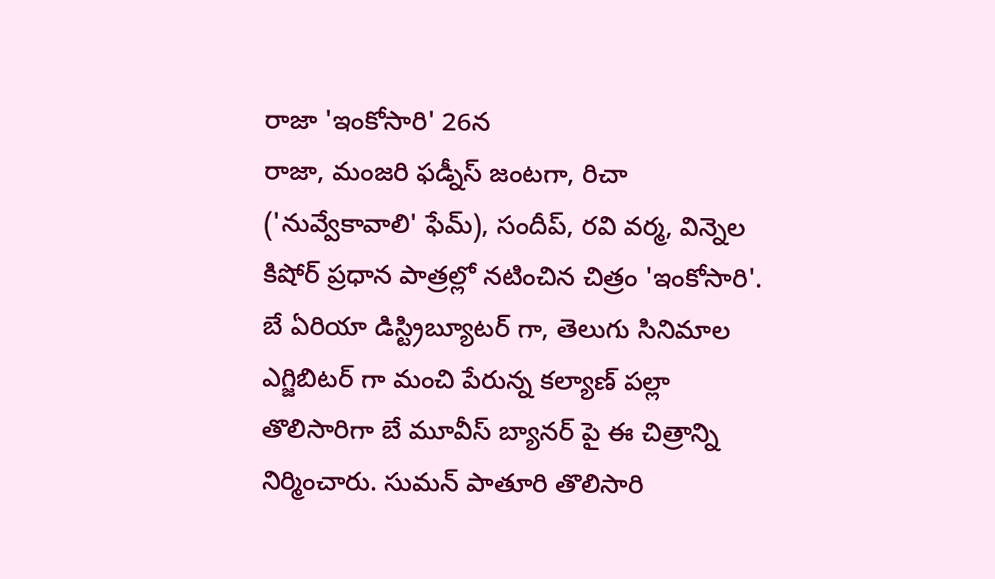రాజా 'ఇంకోసారి' 26న
రాజా, మంజరి ఫడ్నీస్ జంటగా, రిచా ('నువ్వేకావాలి' ఫేమ్), సందీప్, రవి వర్మ, విన్నెల కిషోర్ ప్రధాన పాత్రల్లో నటించిన చిత్రం 'ఇంకోసారి'. బే ఏరియా డిస్ట్రిబ్యూటర్ గా, తెలుగు సినిమాల ఎగ్జిబిటర్ గా మంచి పేరున్న కల్యాణ్ పల్లా తొలిసారిగా బే మూవీస్ బ్యానర్ పై ఈ చిత్రాన్ని నిర్మించారు. సుమన్ పాతూరి తొలిసారి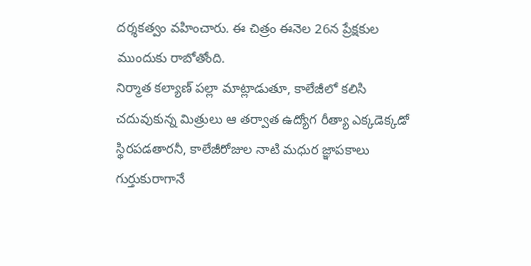దర్శకత్వం వహించారు. ఈ చిత్రం ఈనెల 26న ప్రేక్షకుల ముందుకు రాబోతోంది.
నిర్మాత కల్యాణ్ పల్లా మాట్లాడుతూ, కాలేజీలో కలిసి చదువుకున్న మిత్రులు ఆ తర్వాత ఉద్యోగ రీత్యా ఎక్కడెక్కడో స్థిరపడతారనీ, కాలేజీరోజుల నాటి మధుర జ్ఞాపకాలు గుర్తుకురాగానే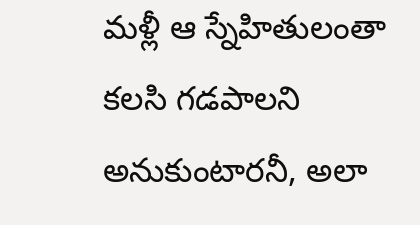మళ్లీ ఆ స్నేహితులంతా కలసి గడపాలని అనుకుంటారనీ, అలా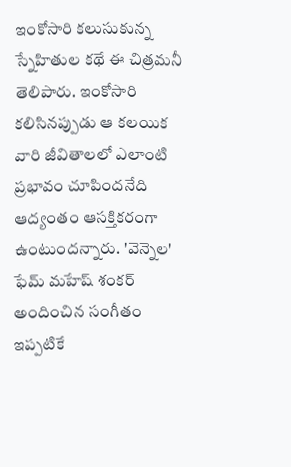ఇంకోసారి కలుసుకున్న స్నేహితుల కథే ఈ చిత్రమనీ తెలిపారు. ఇంకోసారి కలిసినప్పుడు ఆ కలయిక వారి జీవితాలలో ఎలాంటి ప్రభావం చూపిందనేది ఆద్యంతం ఆసక్తికరంగా ఉంటుందన్నారు. 'వెన్నెల' ఫేమ్ మహేష్ శంకర్ అందించిన సంగీతం ఇప్పటికే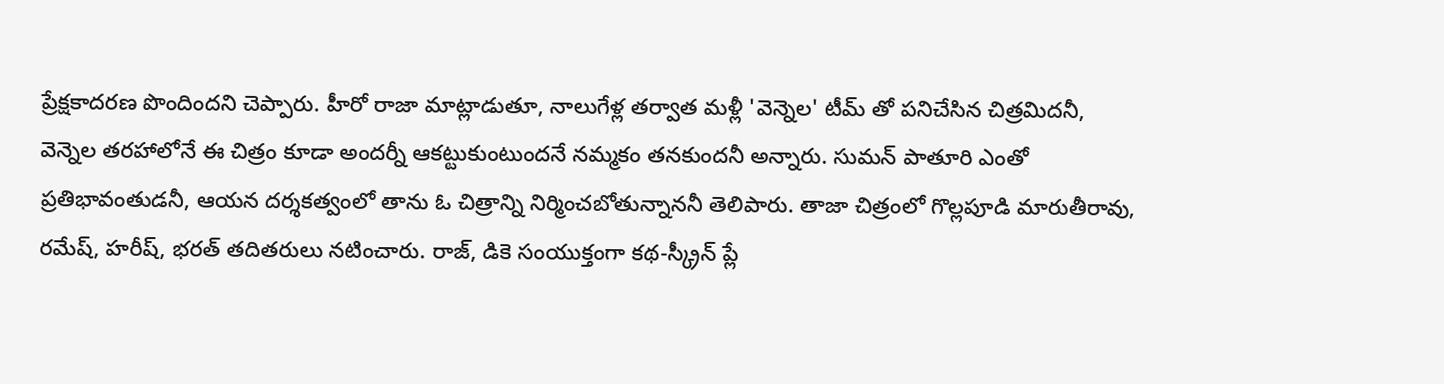ప్రేక్షకాదరణ పొందిందని చెప్పారు. హీరో రాజా మాట్లాడుతూ, నాలుగేళ్ల తర్వాత మళ్లీ 'వెన్నెల' టీమ్ తో పనిచేసిన చిత్రమిదనీ, వెన్నెల తరహాలోనే ఈ చిత్రం కూడా అందర్నీ ఆకట్టుకుంటుందనే నమ్మకం తనకుందనీ అన్నారు. సుమన్ పాతూరి ఎంతో ప్రతిభావంతుడనీ, ఆయన దర్శకత్వంలో తాను ఓ చిత్రాన్ని నిర్మించబోతున్నాననీ తెలిపారు. తాజా చిత్రంలో గొల్లపూడి మారుతీరావు, రమేష్, హరీష్, భరత్ తదితరులు నటించారు. రాజ్, డికె సంయుక్తంగా కథ-స్క్రీన్ ప్లే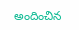అందించిన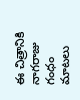ఈ చిత్రానికి నాగరాజు గంధం మాటలు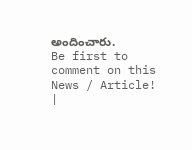అందించారు.
Be first to comment on this News / Article!
|